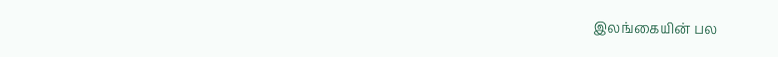இலங்கையின் பல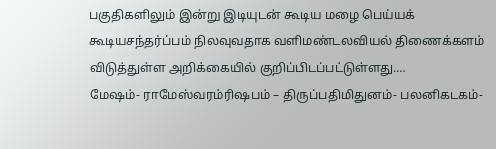பகுதிகளிலும் இன்று இடியுடன் கூடிய மழை பெய்யக் கூடியசந்தர்ப்பம் நிலவுவதாக வளிமண்டலவியல் திணைக்களம் விடுத்துள்ள அறிக்கையில் குறிப்பிடப்பட்டுள்ளது.…
மேஷம்- ராமேஸ்வரம்ரிஷபம் – திருப்பதிமிதுனம்- பலனிகடகம்-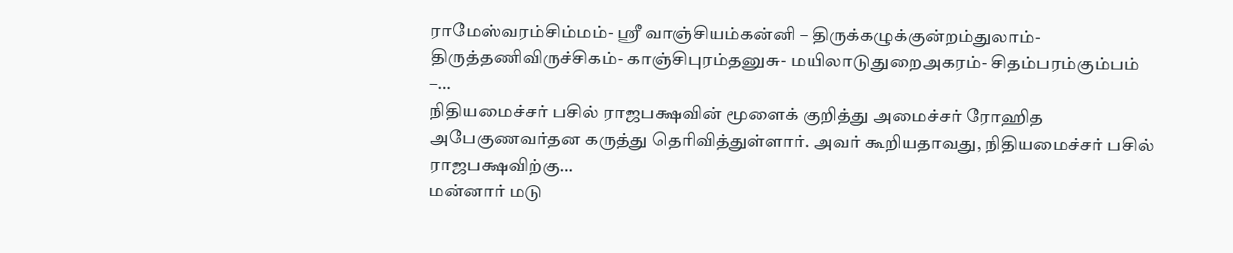ராமேஸ்வரம்சிம்மம்- ஸ்ரீ வாஞ்சியம்கன்னி – திருக்கழுக்குன்றம்துலாம்- திருத்தணிவிருச்சிகம்- காஞ்சிபுரம்தனுசு- மயிலாடுதுறைஅகரம்- சிதம்பரம்கும்பம் –…
நிதியமைச்சர் பசில் ராஜபக்ஷவின் மூளைக் குறித்து அமைச்சர் ரோஹித அபேகுணவர்தன கருத்து தெரிவித்துள்ளார். அவர் கூறியதாவது, நிதியமைச்சர் பசில் ராஜபக்ஷவிற்கு…
மன்னார் மடு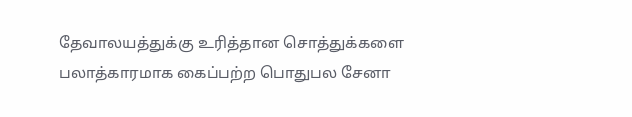தேவாலயத்துக்கு உரித்தான சொத்துக்களை பலாத்காரமாக கைப்பற்ற பொதுபல சேனா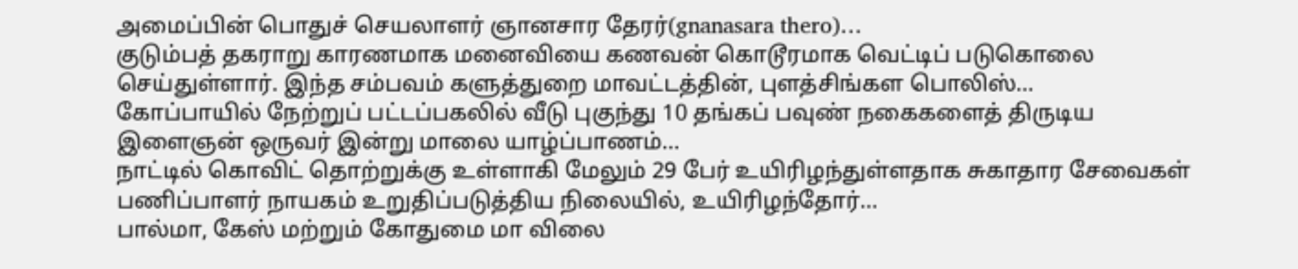அமைப்பின் பொதுச் செயலாளர் ஞானசார தேரர்(gnanasara thero)…
குடும்பத் தகராறு காரணமாக மனைவியை கணவன் கொடூரமாக வெட்டிப் படுகொலை செய்துள்ளார். இந்த சம்பவம் களுத்துறை மாவட்டத்தின், புளத்சிங்கள பொலிஸ்…
கோப்பாயில் நேற்றுப் பட்டப்பகலில் வீடு புகுந்து 10 தங்கப் பவுண் நகைகளைத் திருடிய இளைஞன் ஒருவர் இன்று மாலை யாழ்ப்பாணம்…
நாட்டில் கொவிட் தொற்றுக்கு உள்ளாகி மேலும் 29 பேர் உயிரிழந்துள்ளதாக சுகாதார சேவைகள் பணிப்பாளர் நாயகம் உறுதிப்படுத்திய நிலையில், உயிரிழந்தோர்…
பால்மா, கேஸ் மற்றும் கோதுமை மா விலை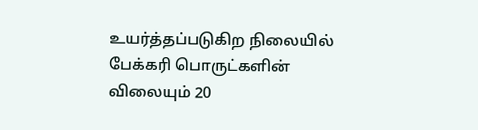உயர்த்தப்படுகிற நிலையில் பேக்கரி பொருட்களின் விலையும் 20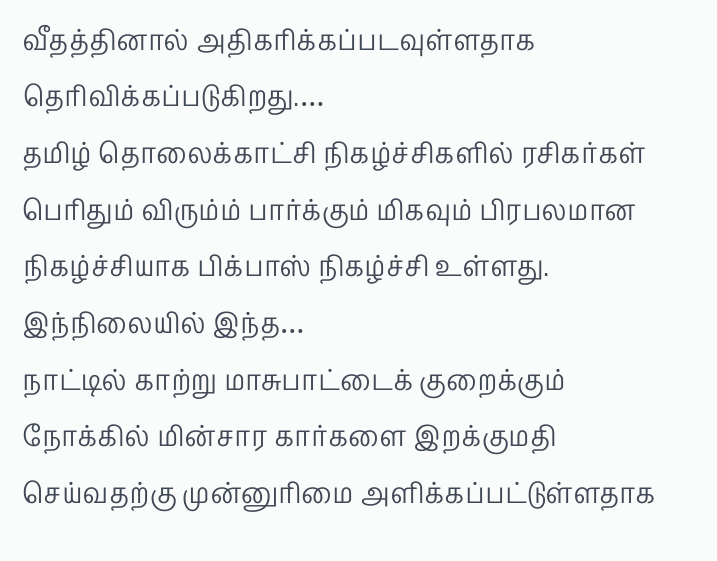வீதத்தினால் அதிகரிக்கப்படவுள்ளதாக தெரிவிக்கப்படுகிறது.…
தமிழ் தொலைக்காட்சி நிகழ்ச்சிகளில் ரசிகர்கள் பெரிதும் விரும்ம் பார்க்கும் மிகவும் பிரபலமான நிகழ்ச்சியாக பிக்பாஸ் நிகழ்ச்சி உள்ளது. இந்நிலையில் இந்த…
நாட்டில் காற்று மாசுபாட்டைக் குறைக்கும் நோக்கில் மின்சார கார்களை இறக்குமதி செய்வதற்கு முன்னுரிமை அளிக்கப்பட்டுள்ளதாக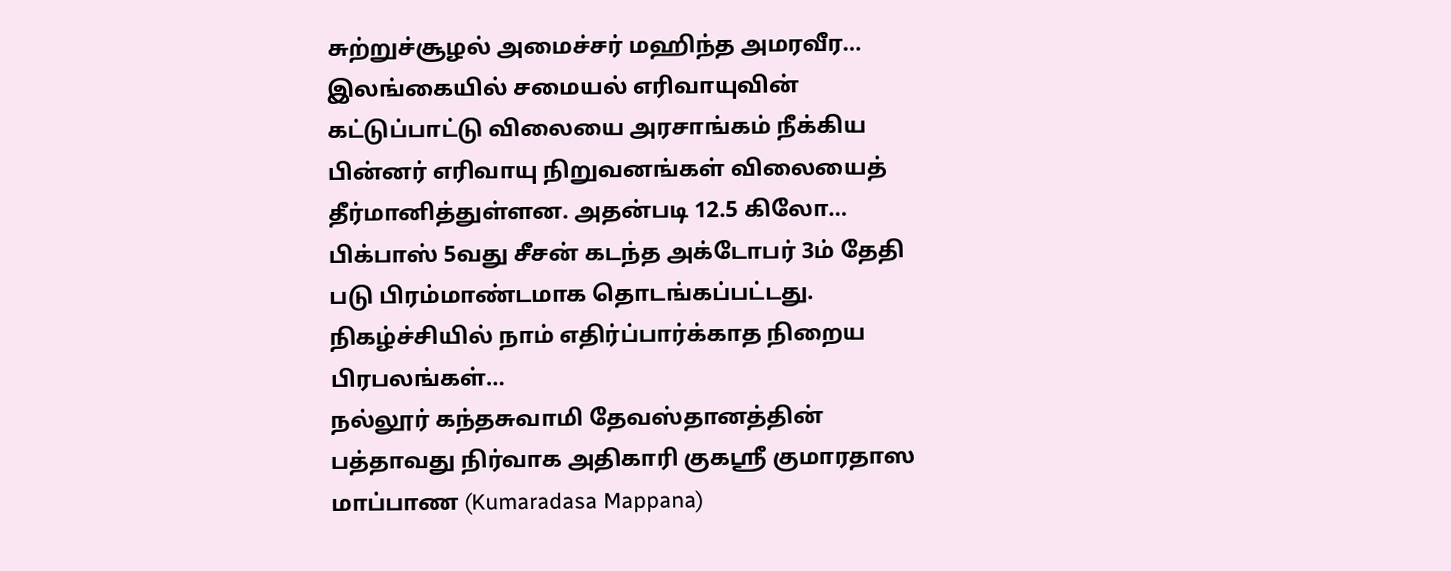சுற்றுச்சூழல் அமைச்சர் மஹிந்த அமரவீர…
இலங்கையில் சமையல் எரிவாயுவின் கட்டுப்பாட்டு விலையை அரசாங்கம் நீக்கிய பின்னர் எரிவாயு நிறுவனங்கள் விலையைத் தீர்மானித்துள்ளன. அதன்படி 12.5 கிலோ…
பிக்பாஸ் 5வது சீசன் கடந்த அக்டோபர் 3ம் தேதி படு பிரம்மாண்டமாக தொடங்கப்பட்டது. நிகழ்ச்சியில் நாம் எதிர்ப்பார்க்காத நிறைய பிரபலங்கள்…
நல்லூர் கந்தசுவாமி தேவஸ்தானத்தின் பத்தாவது நிர்வாக அதிகாரி குகஸ்ரீ குமாரதாஸ மாப்பாண (Kumaradasa Mappana)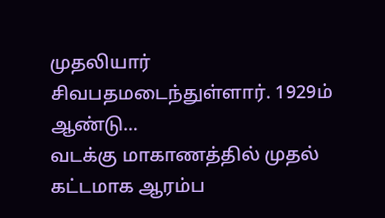முதலியார் சிவபதமடைந்துள்ளார். 1929ம் ஆண்டு…
வடக்கு மாகாணத்தில் முதல் கட்டமாக ஆரம்ப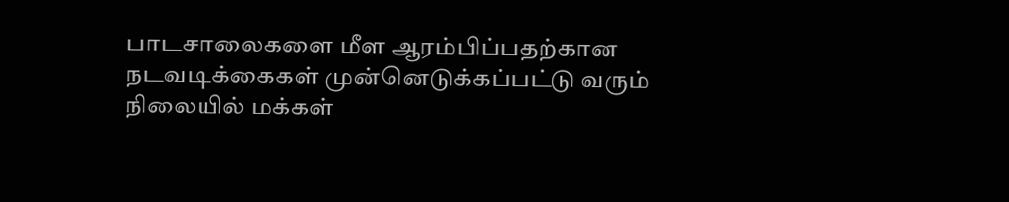பாடசாலைகளை மீள ஆரம்பிப்பதற்கான நடவடிக்கைகள் முன்னெடுக்கப்பட்டு வரும் நிலையில் மக்கள்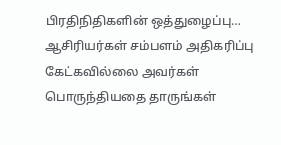பிரதிநிதிகளின் ஒத்துழைப்பு…
ஆசிரியர்கள் சம்பளம் அதிகரிப்பு கேட்கவில்லை அவர்கள் பொருந்தியதை தாருங்கள்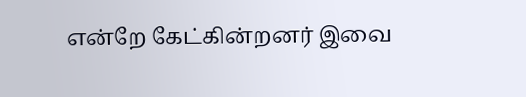என்றே கேட்கின்றனர் இவை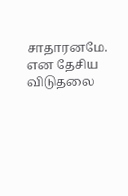சாதாரனமே. என தேசிய விடுதலை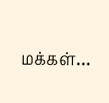மக்கள்…